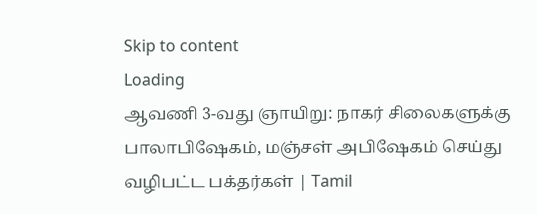Skip to content
Loading
ஆவணி 3-வது ஞாயிறு: நாகர் சிலைகளுக்கு பாலாபிஷேகம், மஞ்சள் அபிஷேகம் செய்து வழிபட்ட பக்தர்கள் | Tamil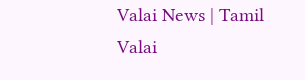Valai News | Tamil Valai